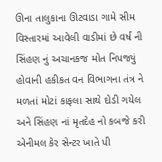ઊના તાલુકાના ઊટવાડા ગામે સીમ વિસ્તારમાં આવેલી વાડીમાં છે વર્ષ ની સિંહણ નું અચાનકજ મોત નિપજ્યું હોવાની હકીકત વન વિભાગના તંત્ર ને મળતાં મોટાં કાફલા સાથે દોડી ગયેલ અને સિંહણ નાં મૃતદેહ નો કબજે કરી એનીમલ કેર સેન્ટર ખાતે પી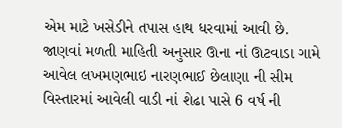એમ માટે ખસેડીને તપાસ હાથ ધરવામાં આવી છે. જાણવાં મળતી માહિતી અનુસાર ઊના નાં ઊટવાડા ગામે આવેલ લખમણભાઇ નારણભાઈ છેલાણા ની સીમ વિસ્તારમાં આવેલી વાડી નાં શેઢા પાસે 6 વર્ષ ની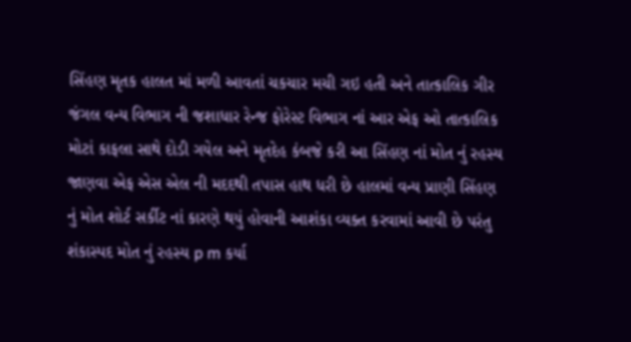સિંહણ મૃતક હાલત માં મળી આવતાં ચકચાર મચી ગઇ હતી અને તાત્કાલિક ગીર જંગલ વન્ય વિભાગ ની જશાધાર રેન્જ ફોરેસ્ટ વિભાગ નાં આર એફ ઓ તાત્કાલિક મોટાં કાફલા સાથે દોડી ગયેલ અને મૃતદેહ કંબજે કરી આ સિંહણ નાં મોત નું રહસ્ય જાણવા એફ એસ એલ ની મદદથી તપાસ હાથ ધરી છે હાલમાં વન્ય પ્રાણી સિંહણ નું મોત શોર્ટ સર્કીટ નાં કારણે થયું હોવાની આશંકા વ્યક્ત કરવામાં આવી છે પરંતુ શંકાસ્પદ મોત નું રહસ્ય p m કર્યા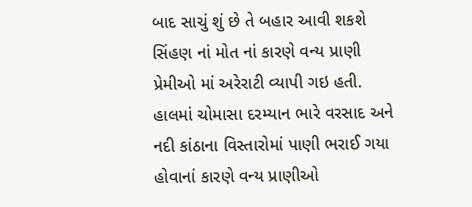બાદ સાચું શું છે તે બહાર આવી શકશે સિંહણ નાં મોત નાં કારણે વન્ય પ્રાણી પ્રેમીઓ માં અરેરાટી વ્યાપી ગઇ હતી. હાલમાં ચોમાસા દરમ્યાન ભારે વરસાદ અને નદી કાંઠાના વિસ્તારોમાં પાણી ભરાઈ ગયા હોવાનાં કારણે વન્ય પ્રાણીઓ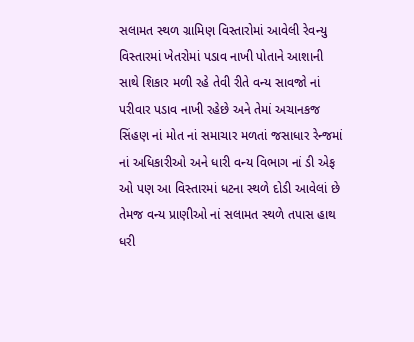સલામત સ્થળ ગ્રામિણ વિસ્તારોમાં આવેલી રેવન્યુ વિસ્તારમાં ખેતરોમાં પડાવ નાખી પોતાને આશાની સાથે શિકાર મળી રહે તેવી રીતે વન્ય સાવજો નાં પરીવાર પડાવ નાખી રહેછે અને તેમાં અચાનકજ સિંહણ નાં મોત નાં સમાચાર મળતાં જસાધાર રેન્જમાં નાં અધિકારીઓ અને ધારી વન્ય વિભાગ નાં ડી એફ ઓ પણ આ વિસ્તારમાં ધટના સ્થળે દોડી આવેલાં છે તેમજ વન્ય પ્રાણીઓ નાં સલામત સ્થળે તપાસ હાથ ધરી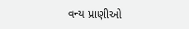વન્ય પ્રાણીઓ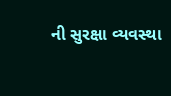ની સુરક્ષા વ્યવસ્થા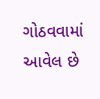ગોઠવવામાં આવેલ છે